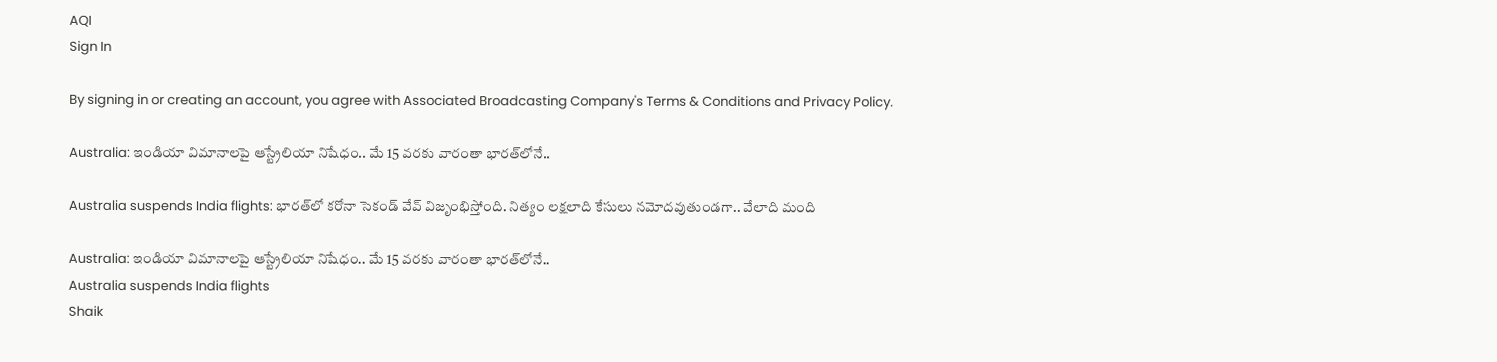AQI
Sign In

By signing in or creating an account, you agree with Associated Broadcasting Company's Terms & Conditions and Privacy Policy.

Australia: ఇండియా విమానాలపై ఆస్ట్రేలియా నిషేధం.. మే 15 వరకు వారంతా భారత్‌లోనే..

Australia suspends India flights: భారత్‌లో కరోనా సెకండ్ వేవ్ విజృంభిస్తోంది. నిత్యం లక్షలాది కేసులు నమోదవుతుండగా.. వేలాది మంది

Australia: ఇండియా విమానాలపై ఆస్ట్రేలియా నిషేధం.. మే 15 వరకు వారంతా భారత్‌లోనే..
Australia suspends India flights
Shaik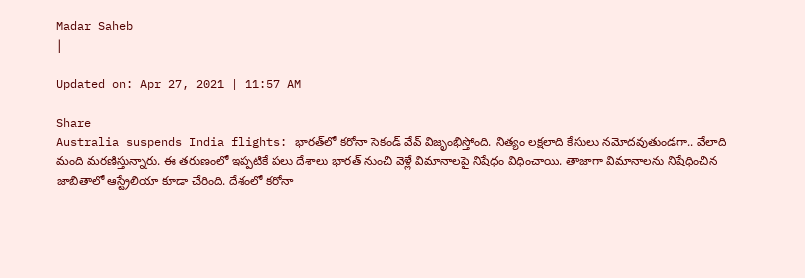Madar Saheb
|

Updated on: Apr 27, 2021 | 11:57 AM

Share
Australia suspends India flights: భారత్‌లో కరోనా సెకండ్ వేవ్ విజృంభిస్తోంది. నిత్యం లక్షలాది కేసులు నమోదవుతుండగా.. వేలాది మంది మరణిస్తున్నారు. ఈ తరుణంలో ఇప్పటికే పలు దేశాలు భారత్ నుంచి వెళ్లే విమానాలపై నిషేధం విధించాయి. తాజాగా విమానాల‌ను నిషేధించిన జాబితాలో ఆస్ట్రేలియా కూడా చేరింది. దేశంలో క‌రోనా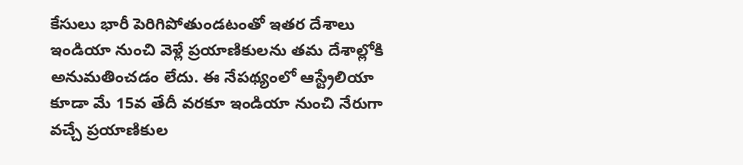కేసులు భారీ పెరిగిపోతుండ‌టంతో ఇత‌ర దేశాలు ఇండియా నుంచి వెళ్లే ప్ర‌యాణికుల‌ను త‌మ దేశాల్లోకి అనుమ‌తించ‌డం లేదు. ఈ నేపథ్యంలో ఆస్ట్రేలియా కూడా మే 15వ తేదీ వ‌ర‌కూ ఇండియా నుంచి నేరుగా వ‌చ్చే ప్ర‌యాణికుల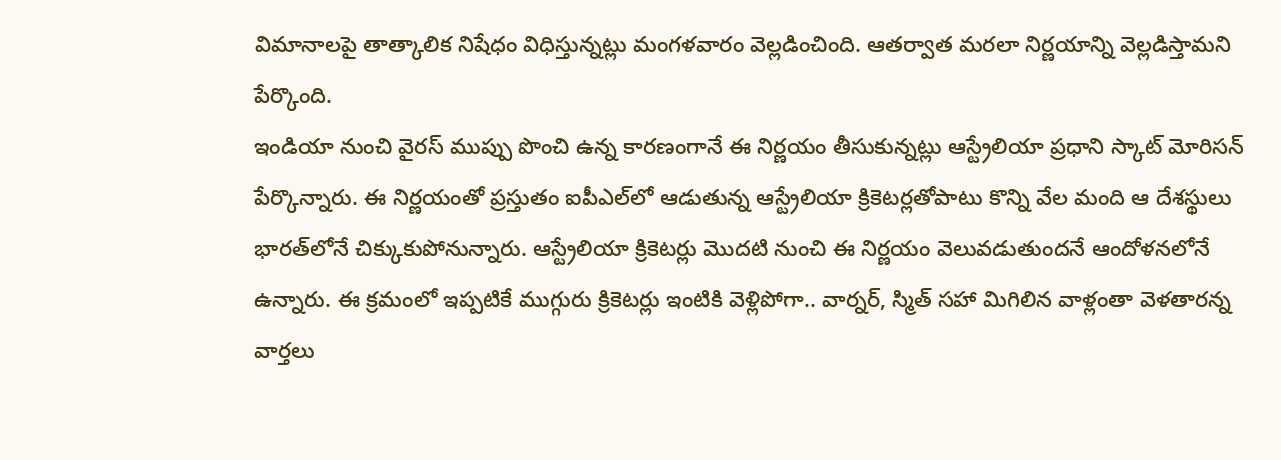విమానాల‌పై తాత్కాలిక నిషేధం విధిస్తున్న‌ట్లు మంగ‌ళ‌వారం వెల్లడించింది. ఆతర్వాత మరలా నిర్ణయాన్ని వెల్లడిస్తామని పేర్కొంది.
ఇండియా నుంచి వైర‌స్‌ ముప్పు పొంచి ఉన్న కార‌ణంగానే ఈ నిర్ణ‌యం తీసుకున్న‌ట్లు ఆస్ట్రేలియా ప్ర‌ధాని స్కాట్ మోరిస‌న్ పేర్కొన్నారు. ఈ నిర్ణ‌యంతో ప్ర‌స్తుతం ఐపీఎల్‌లో ఆడుతున్న ఆస్ట్రేలియా క్రికెట‌ర్ల‌తోపాటు కొన్ని వేల మంది ఆ దేశ‌స్థులు భారత్‌లోనే చిక్కుకుపోనున్నారు. ఆస్ట్రేలియా క్రికెటర్లు మొద‌టి నుంచి ఈ నిర్ణ‌యం వెలువ‌డుతుంద‌నే ఆందోళ‌న‌లోనే ఉన్నారు. ఈ క్రమంలో ఇప్ప‌టికే ముగ్గురు క్రికెటర్లు ఇంటికి వెళ్లిపోగా.. వార్న‌ర్‌, స్మిత్ స‌హా మిగిలిన వాళ్లంతా వెళతారన్న వార్త‌లు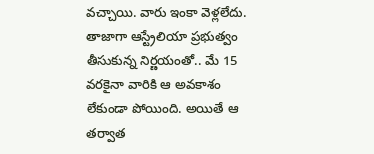వ‌చ్చాయి. వారు ఇంకా వెళ్లలేదు. తాజాగా ఆస్ట్రేలియా ప్రభుత్వం తీసుకున్న నిర్ణయంతో.. మే 15 వ‌ర‌కైనా వారికి ఆ అవ‌కాశం లేకుండా పోయింది. అయితే ఆ తర్వాత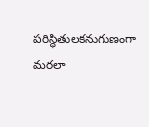పరిస్థితులకనుగుణంగా మరలా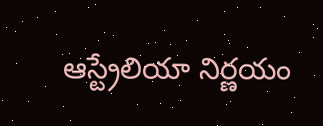ఆస్ట్రేలియా నిర్ణయం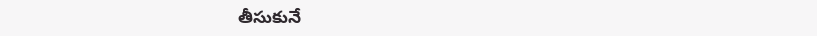తీసుకునే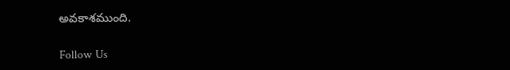అవకాశముంది.

Follow Us